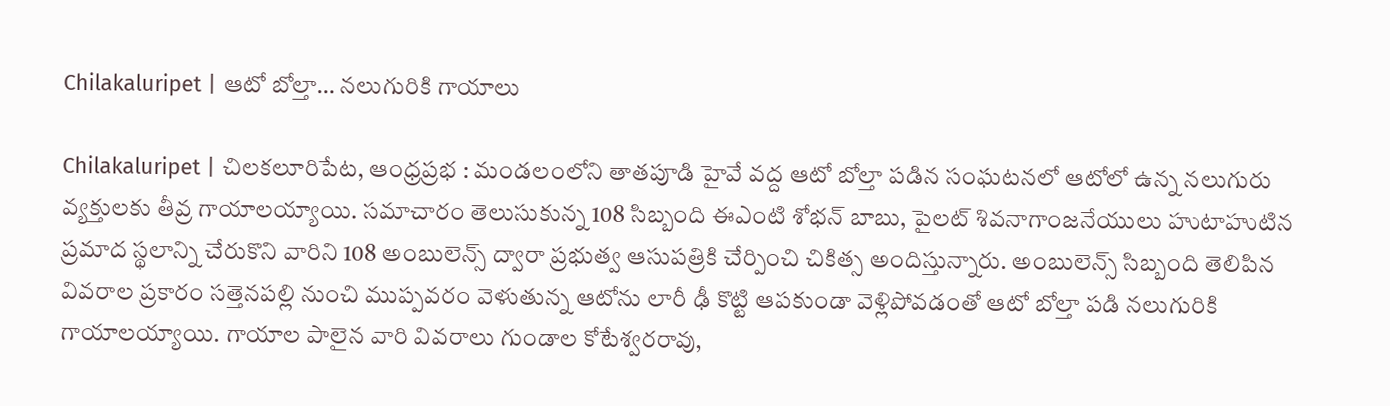Chilakaluripet | ఆటో బోల్తా… నలుగురికి గాయాలు

Chilakaluripet | చిలకలూరిపేట, ఆంధ్రప్రభ : మండలంలోని తాతపూడి హైవే వద్ద ఆటో బోల్తా పడిన సంఘటనలో ఆటోలో ఉన్న నలుగురు వ్యక్తులకు తీవ్ర గాయాల‌య్యాయి. సమాచారం తెలుసుకున్న 108 సిబ్బంది ఈఎంటి శోభన్ బాబు, పైలట్ శివనాగాంజనేయులు హుటాహుటిన ప్రమాద స్థలాన్ని చేరుకొని వారిని 108 అంబులెన్స్ ద్వారా ప్రభుత్వ ఆసుపత్రికి చేర్పించి చికిత్స అందిస్తున్నారు. అంబులెన్స్ సిబ్బంది తెలిపిన వివరాల ప్రకారం సత్తెనపల్లి నుంచి ముప్పవరం వెళుతున్న ఆటోను లారీ ఢీ కొట్టి ఆపకుండా వెళ్లిపోవడంతో ఆటో బోల్తా పడి నలుగురికి గాయాలయ్యాయి. గాయాల పాలైన వారి వివరాలు గుండాల కోటేశ్వరరావు,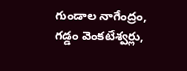గుండాల నాగేంద్రం, గడ్డం వెంకటేశ్వర్లు,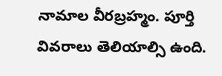నామాల వీరబ్రహ్మం. పూర్తి వివరాలు తెలియాల్సి ఉంది.